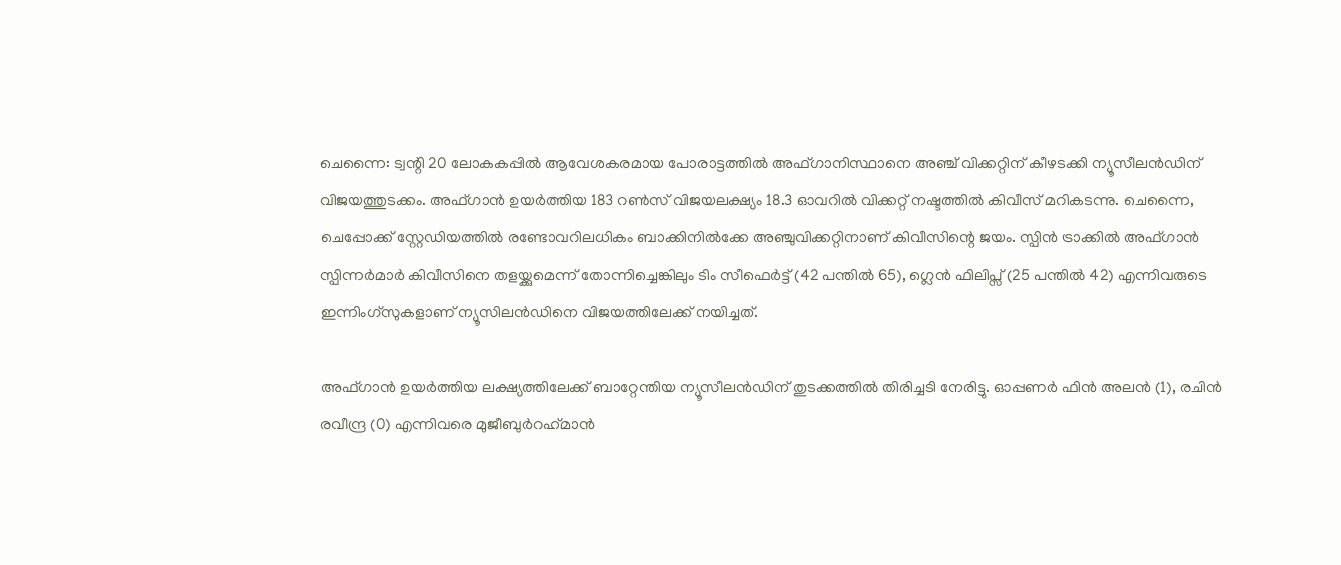ചെന്നൈ: ട്വന്റി 20 ലോകകപ്പില്‍ ആവേശകരമായ പോരാട്ടത്തില്‍ അഫ്ഗാനിസ്ഥാനെ അഞ്ച് വിക്കറ്റിന് കീഴടക്കി ന്യൂസീലന്‍ഡിന് വിജയത്തുടക്കം. അഫ്ഗാന്‍ ഉയര്‍ത്തിയ 183 റണ്‍സ് വിജയലക്ഷ്യം 18.3 ഓവറില്‍ വിക്കറ്റ് നഷ്ടത്തില്‍ കിവീസ് മറികടന്നു. ചെന്നൈ, ചെപ്പോക്ക് സ്റ്റേഡിയത്തില്‍ രണ്ടോവറിലധികം ബാക്കിനില്‍ക്കേ അഞ്ചുവിക്കറ്റിനാണ് കിവീസിന്റെ ജയം. സ്പിന്‍ ട്രാക്കില്‍ അഫ്ഗാന്‍ സ്പിന്നര്‍മാര്‍ കിവീസിനെ തളയ്ക്കുമെന്ന് തോന്നിച്ചെങ്കിലും ടിം സീഫെര്‍ട്ട് (42 പന്തില്‍ 65), ഗ്ലെന്‍ ഫിലിപ്സ് (25 പന്തില്‍ 42) എന്നിവരുടെ ഇന്നിംഗ്സുകളാണ് ന്യൂസിലന്‍ഡിനെ വിജയത്തിലേക്ക് നയിച്ചത്.

അഫ്ഗാന്‍ ഉയര്‍ത്തിയ ലക്ഷ്യത്തിലേക്ക് ബാറ്റേന്തിയ ന്യൂസീലന്‍ഡിന് തുടക്കത്തില്‍ തിരിച്ചടി നേരിട്ടു. ഓപ്പണര്‍ ഫിന്‍ അലന്‍ (1), രചിന്‍ രവീന്ദ്ര (0) എന്നിവരെ മുജീബുര്‍റഹ്‌മാന്‍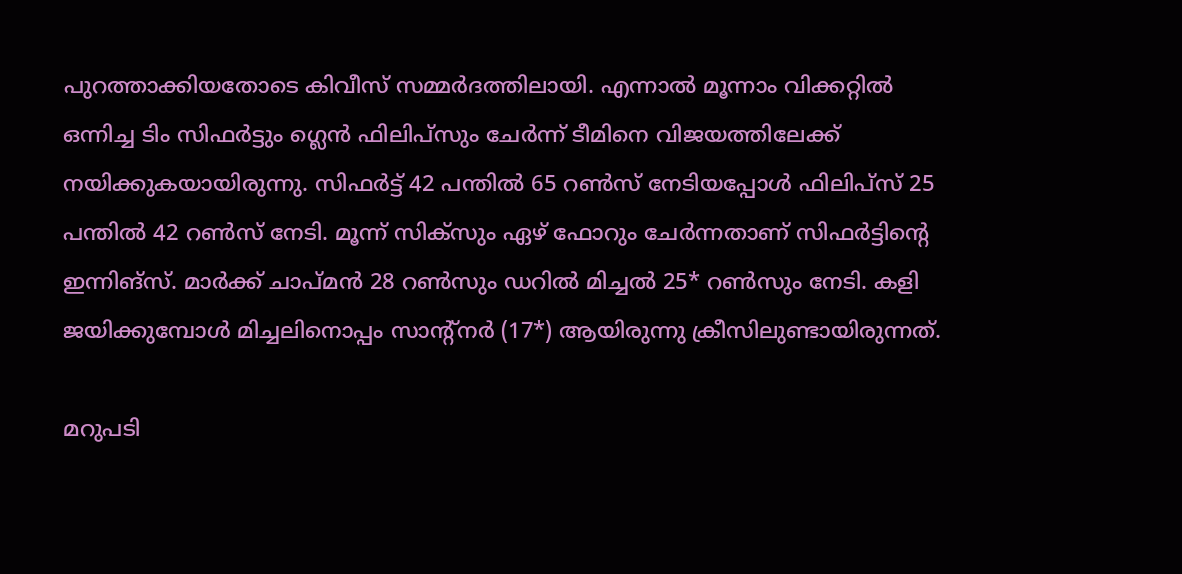പുറത്താക്കിയതോടെ കിവീസ് സമ്മര്‍ദത്തിലായി. എന്നാല്‍ മൂന്നാം വിക്കറ്റില്‍ ഒന്നിച്ച ടിം സിഫര്‍ട്ടും ഗ്ലെന്‍ ഫിലിപ്സും ചേര്‍ന്ന് ടീമിനെ വിജയത്തിലേക്ക് നയിക്കുകയായിരുന്നു. സിഫര്‍ട്ട് 42 പന്തില്‍ 65 റണ്‍സ് നേടിയപ്പോള്‍ ഫിലിപ്സ് 25 പന്തില്‍ 42 റണ്‍സ് നേടി. മൂന്ന് സിക്സും ഏഴ് ഫോറും ചേര്‍ന്നതാണ് സിഫര്‍ട്ടിന്റെ ഇന്നിങ്സ്. മാര്‍ക്ക് ചാപ്മന്‍ 28 റണ്‍സും ഡറില്‍ മിച്ചല്‍ 25* റണ്‍സും നേടി. കളി ജയിക്കുമ്പോള്‍ മിച്ചലിനൊപ്പം സാന്റ്‌നര്‍ (17*) ആയിരുന്നു ക്രീസിലുണ്ടായിരുന്നത്.

മറുപടി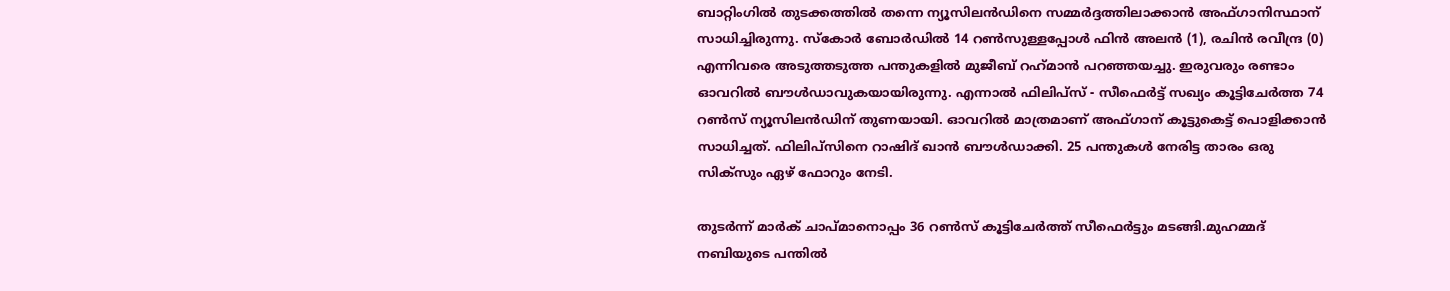ബാറ്റിംഗില്‍ തുടക്കത്തില്‍ തന്നെ ന്യൂസിലന്‍ഡിനെ സമ്മര്‍ദ്ദത്തിലാക്കാന്‍ അഫ്ഗാനിസ്ഥാന് സാധിച്ചിരുന്നു. സ്‌കോര്‍ ബോര്‍ഡില്‍ 14 റണ്‍സുള്ളപ്പോള്‍ ഫിന്‍ അലന്‍ (1), രചിന്‍ രവീന്ദ്ര (0) എന്നിവരെ അടുത്തടുത്ത പന്തുകളില്‍ മുജീബ് റഹ്‌മാന്‍ പറഞ്ഞയച്ചു. ഇരുവരും രണ്ടാം ഓവറില്‍ ബൗള്‍ഡാവുകയായിരുന്നു. എന്നാല്‍ ഫിലിപ്സ് - സീഫെര്‍ട്ട് സഖ്യം കൂട്ടിചേര്‍ത്ത 74 റണ്‍സ് ന്യൂസിലന്‍ഡിന് തുണയായി. ഓവറില്‍ മാത്രമാണ് അഫ്ഗാന് കൂട്ടുകെട്ട് പൊളിക്കാന്‍ സാധിച്ചത്. ഫിലിപ്സിനെ റാഷിദ് ഖാന്‍ ബൗള്‍ഡാക്കി. 25 പന്തുകള്‍ നേരിട്ട താരം ഒരു സിക്സും ഏഴ് ഫോറും നേടി.

തുടര്‍ന്ന് മാര്‍ക് ചാപ്മാനൊപ്പം 36 റണ്‍സ് കൂട്ടിചേര്‍ത്ത് സീഫെര്‍ട്ടും മടങ്ങി.മുഹമ്മദ് നബിയുടെ പന്തില്‍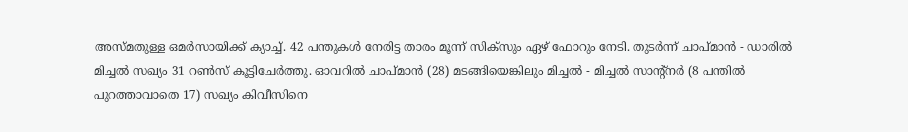അസ്മതുള്ള ഒമര്‍സായിക്ക് ക്യാച്ച്. 42 പന്തുകള്‍ നേരിട്ട താരം മൂന്ന് സിക്സും ഏഴ് ഫോറും നേടി. തുടര്‍ന്ന് ചാപ്മാന്‍ - ഡാരില്‍ മിച്ചല്‍ സഖ്യം 31 റണ്‍സ് കൂട്ടിചേര്‍ത്തു. ഓവറില്‍ ചാപ്മാന്‍ (28) മടങ്ങിയെങ്കിലും മിച്ചല്‍ - മിച്ചല്‍ സാന്റ്നര്‍ (8 പന്തില്‍ പുറത്താവാതെ 17) സഖ്യം കിവീസിനെ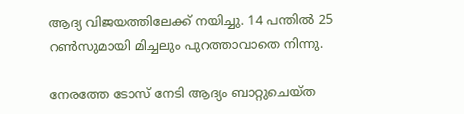ആദ്യ വിജയത്തിലേക്ക് നയിച്ചു. 14 പന്തില്‍ 25 റണ്‍സുമായി മിച്ചലും പുറത്താവാതെ നിന്നു.

നേരത്തേ ടോസ് നേടി ആദ്യം ബാറ്റുചെയ്ത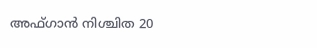അഫ്ഗാന്‍ നിശ്ചിത 20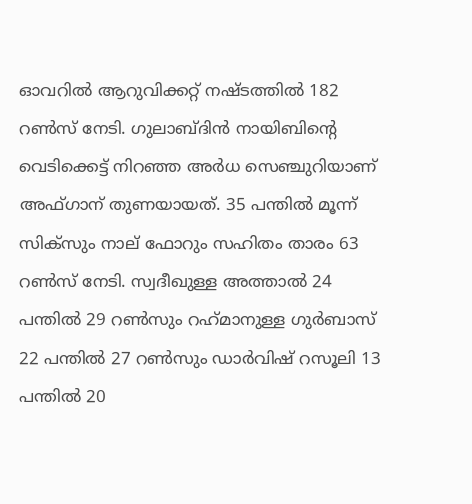ഓവറില്‍ ആറുവിക്കറ്റ് നഷ്ടത്തില്‍ 182 റണ്‍സ് നേടി. ഗുലാബ്ദിന്‍ നായിബിന്റെ വെടിക്കെട്ട് നിറഞ്ഞ അര്‍ധ സെഞ്ചുറിയാണ് അഫ്ഗാന് തുണയായത്. 35 പന്തില്‍ മൂന്ന് സിക്സും നാല് ഫോറും സഹിതം താരം 63 റണ്‍സ് നേടി. സ്വദീഖുള്ള അത്താല്‍ 24 പന്തില്‍ 29 റണ്‍സും റഹ്‌മാനുള്ള ഗുര്‍ബാസ് 22 പന്തില്‍ 27 റണ്‍സും ഡാര്‍വിഷ് റസൂലി 13 പന്തില്‍ 20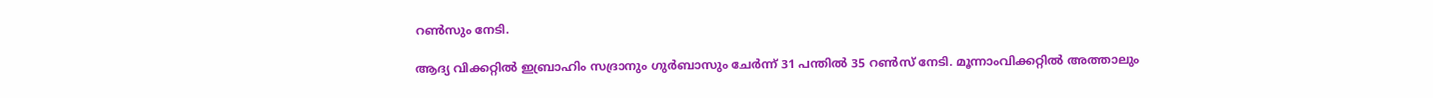റണ്‍സും നേടി.

ആദ്യ വിക്കറ്റില്‍ ഇബ്രാഹിം സദ്രാനും ഗുര്‍ബാസും ചേര്‍ന്ന് 31 പന്തില്‍ 35 റണ്‍സ് നേടി. മൂന്നാംവിക്കറ്റില്‍ അത്താലും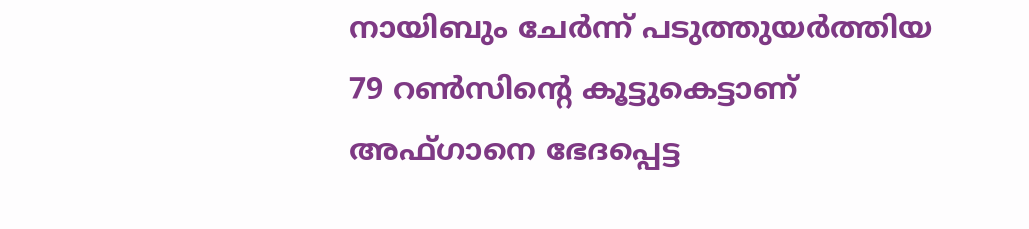നായിബും ചേര്‍ന്ന് പടുത്തുയര്‍ത്തിയ 79 റണ്‍സിന്റെ കൂട്ടുകെട്ടാണ് അഫ്ഗാനെ ഭേദപ്പെട്ട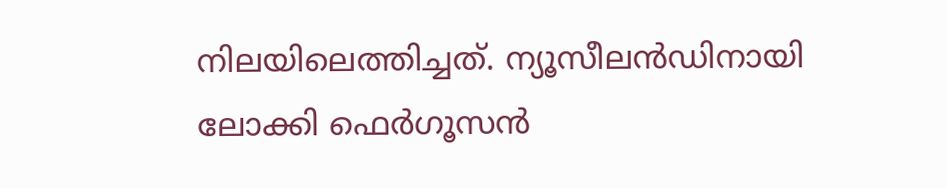നിലയിലെത്തിച്ചത്. ന്യൂസീലന്‍ഡിനായി ലോക്കി ഫെര്‍ഗൂസന്‍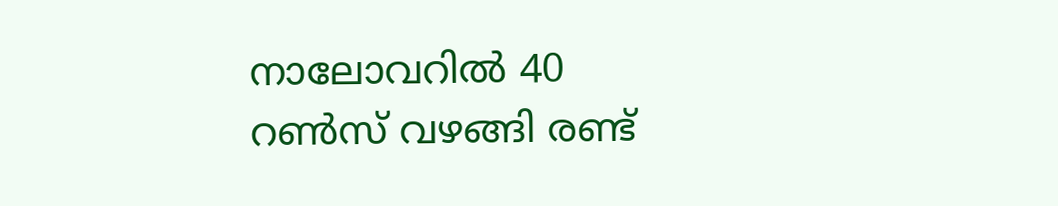നാലോവറില്‍ 40 റണ്‍സ് വഴങ്ങി രണ്ട്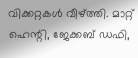വിക്കറ്റകള്‍ വീഴ്ത്തി. മാറ്റ് ഹെന്റി, ജേക്കബ് ഡഫി,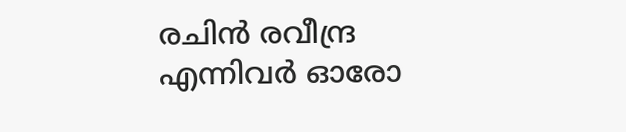രചിന്‍ രവീന്ദ്ര എന്നിവര്‍ ഓരോ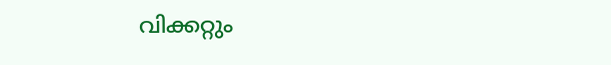വിക്കറ്റും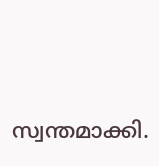സ്വന്തമാക്കി.